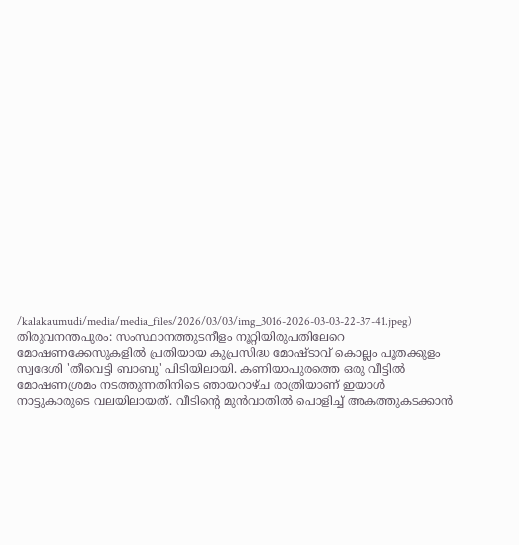/kalakaumudi/media/media_files/2026/03/03/img_3016-2026-03-03-22-37-41.jpeg)
തിരുവനന്തപുരം: സംസ്ഥാനത്തുടനീളം നൂറ്റിയിരുപതിലേറെ മോഷണക്കേസുകളിൽ പ്രതിയായ കുപ്രസിദ്ധ മോഷ്ടാവ് കൊല്ലം പൂതക്കുളം സ്വദേശി 'തീവെട്ടി ബാബു' പിടിയിലായി. കണിയാപുരത്തെ ഒരു വീട്ടിൽ മോഷണശ്രമം നടത്തുന്നതിനിടെ ഞായറാഴ്ച രാത്രിയാണ് ഇയാൾ നാട്ടുകാരുടെ വലയിലായത്. വീടിന്റെ മുൻവാതിൽ പൊളിച്ച് അകത്തുകടക്കാൻ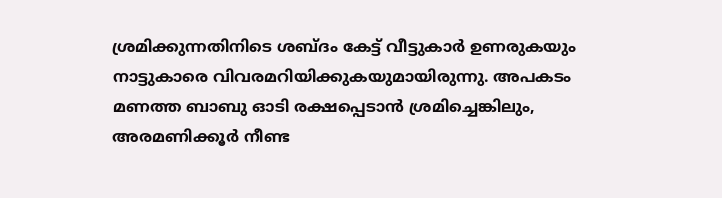ശ്രമിക്കുന്നതിനിടെ ശബ്ദം കേട്ട് വീട്ടുകാർ ഉണരുകയും നാട്ടുകാരെ വിവരമറിയിക്കുകയുമായിരുന്നു. അപകടം മണത്ത ബാബു ഓടി രക്ഷപ്പെടാൻ ശ്രമിച്ചെങ്കിലും, അരമണിക്കൂർ നീണ്ട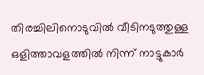തിരച്ചിലിനൊടുവിൽ വീടിനടുത്തുള്ള ഒളിത്താവളത്തിൽ നിന്ന് നാട്ടുകാർ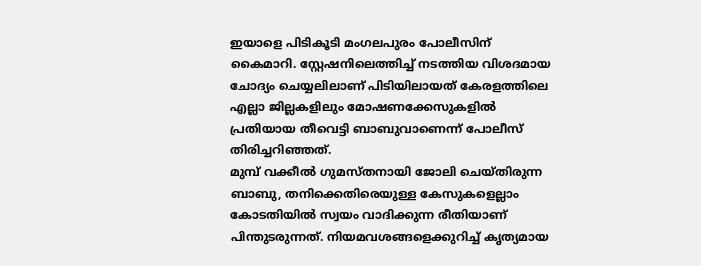ഇയാളെ പിടികൂടി മംഗലപുരം പോലീസിന് കൈമാറി. സ്റ്റേഷനിലെത്തിച്ച് നടത്തിയ വിശദമായ ചോദ്യം ചെയ്യലിലാണ് പിടിയിലായത് കേരളത്തിലെ എല്ലാ ജില്ലകളിലും മോഷണക്കേസുകളിൽ പ്രതിയായ തീവെട്ടി ബാബുവാണെന്ന് പോലീസ് തിരിച്ചറിഞ്ഞത്.
മുമ്പ് വക്കീൽ ഗുമസ്തനായി ജോലി ചെയ്തിരുന്ന ബാബു, തനിക്കെതിരെയുള്ള കേസുകളെല്ലാം കോടതിയിൽ സ്വയം വാദിക്കുന്ന രീതിയാണ് പിന്തുടരുന്നത്. നിയമവശങ്ങളെക്കുറിച്ച് കൃത്യമായ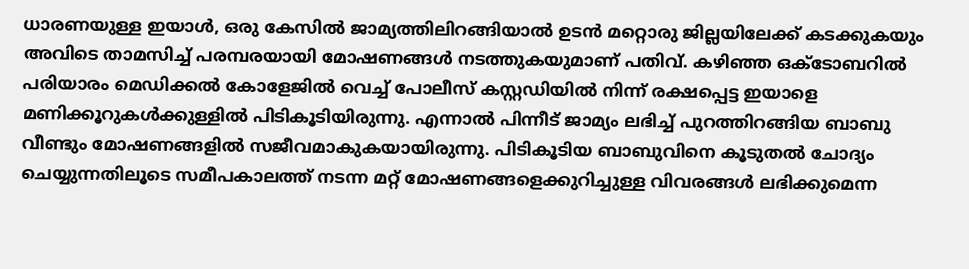ധാരണയുള്ള ഇയാൾ, ഒരു കേസിൽ ജാമ്യത്തിലിറങ്ങിയാൽ ഉടൻ മറ്റൊരു ജില്ലയിലേക്ക് കടക്കുകയും അവിടെ താമസിച്ച് പരമ്പരയായി മോഷണങ്ങൾ നടത്തുകയുമാണ് പതിവ്. കഴിഞ്ഞ ഒക്ടോബറിൽ പരിയാരം മെഡിക്കൽ കോളേജിൽ വെച്ച് പോലീസ് കസ്റ്റഡിയിൽ നിന്ന് രക്ഷപ്പെട്ട ഇയാളെ മണിക്കൂറുകൾക്കുള്ളിൽ പിടികൂടിയിരുന്നു. എന്നാൽ പിന്നീട് ജാമ്യം ലഭിച്ച് പുറത്തിറങ്ങിയ ബാബു വീണ്ടും മോഷണങ്ങളിൽ സജീവമാകുകയായിരുന്നു. പിടികൂടിയ ബാബുവിനെ കൂടുതൽ ചോദ്യം ചെയ്യുന്നതിലൂടെ സമീപകാലത്ത് നടന്ന മറ്റ് മോഷണങ്ങളെക്കുറിച്ചുള്ള വിവരങ്ങൾ ലഭിക്കുമെന്ന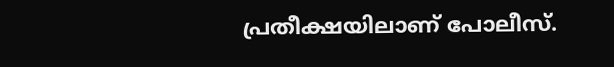പ്രതീക്ഷയിലാണ് പോലീസ്.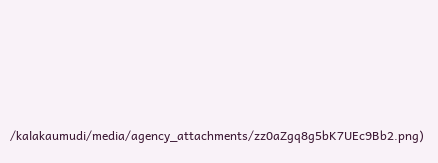/kalakaumudi/media/agency_attachments/zz0aZgq8g5bK7UEc9Bb2.png)